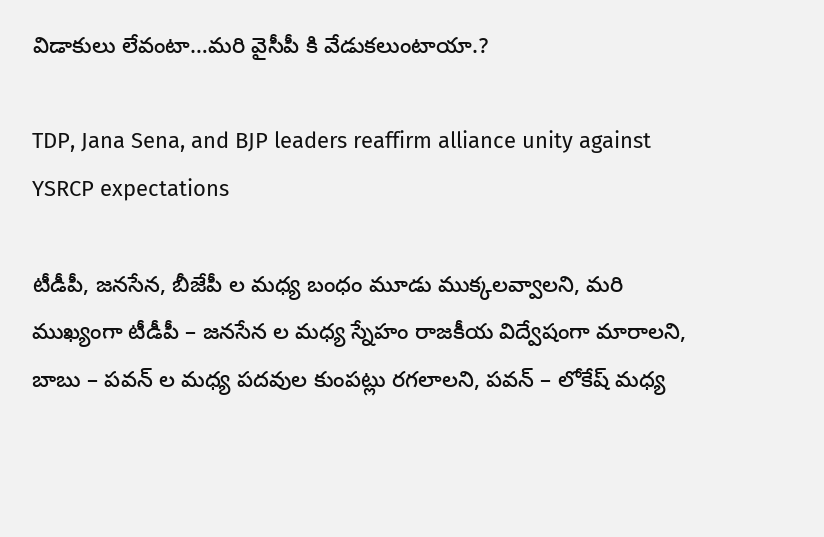విడాకులు లేవంటా…మరి వైసీపీ కి వేడుకలుంటాయా.?

TDP, Jana Sena, and BJP leaders reaffirm alliance unity against YSRCP expectations

టీడీపీ, జనసేన, బీజేపీ ల మధ్య బంధం మూడు ముక్కలవ్వాలని, మరి ముఖ్యంగా టీడీపీ – జనసేన ల మధ్య స్నేహం రాజకీయ విద్వేషంగా మారాలని, బాబు – పవన్ ల మధ్య పదవుల కుంపట్లు రగలాలని, పవన్ – లోకేష్ మధ్య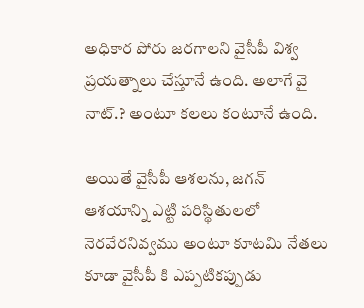అధికార పోరు జరగాలని వైసీపీ విశ్వ ప్రయత్నాలు చేస్తూనే ఉంది. అలాగే వై నాట్.? అంటూ కలలు కంటూనే ఉంది.

అయితే వైసీపీ ఆశలను, జగన్ ఆశయాన్ని ఎట్టి పరిస్థితులలో నెరవేరనివ్వము అంటూ కూటమి నేతలు కూడా వైసీపీ కి ఎప్పటికప్పుడు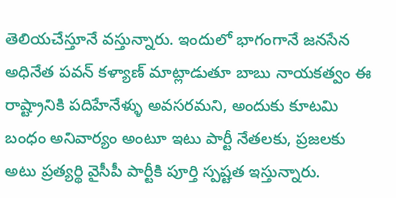తెలియచేస్తూనే వస్తున్నారు. ఇందులో భాగంగానే జనసేన అధినేత పవన్ కళ్యాణ్ మాట్లాడుతూ బాబు నాయకత్వం ఈ రాష్ట్రానికి పదిహేనేళ్ళు అవసరమని, అందుకు కూటమి బంధం అనివార్యం అంటూ ఇటు పార్టీ నేతలకు, ప్రజలకు అటు ప్రత్యర్థి వైసీపీ పార్టీకి పూర్తి స్పష్టత ఇస్తున్నారు.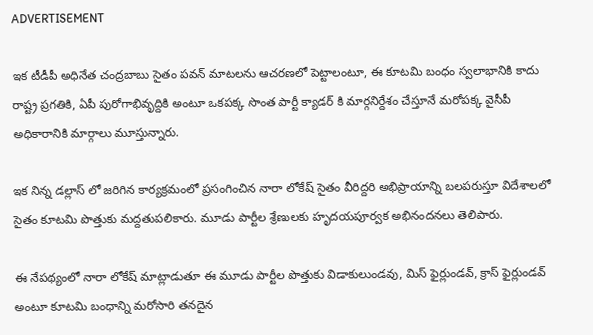ADVERTISEMENT

ఇక టీడీపీ అధినేత చంద్రబాబు సైతం పవన్ మాటలను ఆచరణలో పెట్టాలంటూ, ఈ కూటమి బంధం స్వలాభానికి కాదు రాష్ట్ర ప్రగతికి, ఏపీ పురోగాభివృద్దికి అంటూ ఒకపక్క సొంత పార్టీ క్యాడర్ కి మార్గనిర్దేశం చేస్తూనే మరోపక్క వైసీపీ అధికారానికి మార్గాలు మూస్తున్నారు.

ఇక నిన్న డల్లాస్ లో జరిగిన కార్యక్రమంలో ప్రసంగించిన నారా లోకేష్ సైతం వీరిద్దరి అభిప్రాయాన్ని బలపరుస్తూ విదేశాలలో సైతం కూటమి పొత్తుకు మద్దతుపలికారు. మూడు పార్టీల శ్రేణులకు హృదయపూర్వక అభినందనలు తెలిపారు.

ఈ నేపథ్యంలో నారా లోకేష్ మాట్లాడుతూ ఈ మూడు పార్టీల పొత్తుకు విడాకులుండవు, మిస్ ఫైర్లుండవ్, క్రాస్ ఫైర్లుండవ్ అంటూ కూటమి బంధాన్ని మరోసారి తనదైన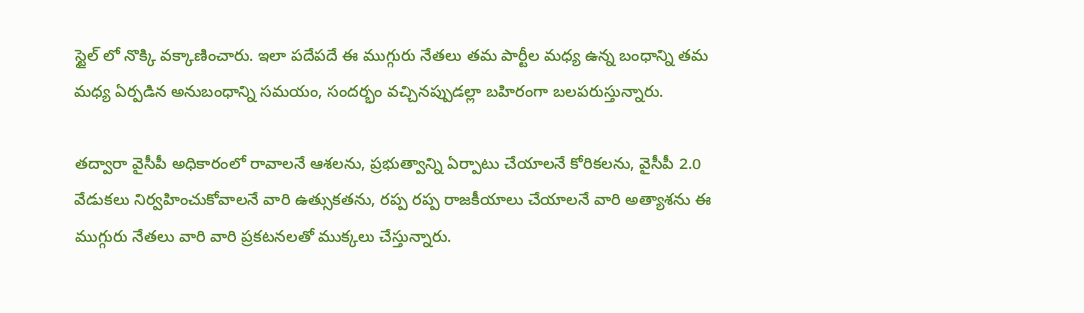స్టైల్ లో నొక్కి వక్కాణించారు. ఇలా పదేపదే ఈ ముగ్గురు నేతలు తమ పార్టీల మధ్య ఉన్న బంధాన్ని తమ మధ్య ఏర్పడిన అనుబంధాన్ని సమయం, సందర్భం వచ్చినప్పుడల్లా బహిరంగా బలపరుస్తున్నారు.

తద్వారా వైసీపీ అధికారంలో రావాలనే ఆశలను, ప్రభుత్వాన్ని ఏర్పాటు చేయాలనే కోరికలను, వైసీపీ 2.0 వేడుకలు నిర్వహించుకోవాలనే వారి ఉత్సుకతను, రప్ప రప్ప రాజకీయాలు చేయాలనే వారి అత్యాశను ఈ ముగ్గురు నేతలు వారి వారి ప్రకటనలతో ముక్కలు చేస్తున్నారు.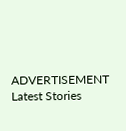ADVERTISEMENT
Latest Stories